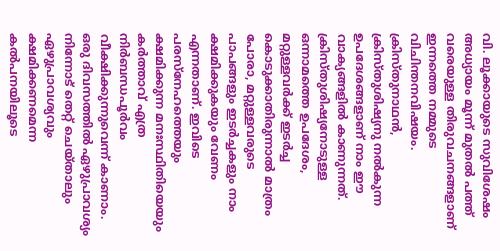വി. ലൂക്കായുടെ സുവിശേഷം അധ്യായം മൂന്ന് മുതൽ പത്ത് വരെയുള്ള തിരുവചനങ്ങളാണ് ഇന്നത്തെ നമ്മുടെ വിചിന്തനവിഷയം. ക്രിസ്തുനാഥൻ, ക്രിസ്തുശിഷ്യനു നൽകുന്ന ഉപദേശങ്ങളാണ് നാം ഈ വാക്യങ്ങളിൽ കാണുന്നത്.
ക്രിസ്തുശിഷ്യനോടുള്ള ഒന്നാമത്തെ ഉപദേശം, മറ്റുള്ളവർക്ക് ഇടർച്ച കൊടുക്കാതിരുന്നാൽ മാത്രം പോരാ, മറ്റുള്ളവരുടെ പാപങ്ങളും ഇടർച്ചകളും നാം ക്ഷമിക്കുകയും വേണം എന്നതാണ്. ഇവിടെ പരസ്നേഹത്തെയും ക്ഷമിക്കുന്ന മനഃസ്ഥിതിയെയും കർത്താവ് എത്ര നിർബന്ധപൂർവം വീക്ഷിക്കുന്നുവെന്ന് കാണാം. ഒരു ദിവസത്തിൽ ഏഴുപ്രാവശ്യം നിന്നോട് തെറ്റ് ചെയ്താലും ഏഴുപ്രാവശ്യവും ക്ഷമിക്കണമെന്ന കൽപനയിലൂടെ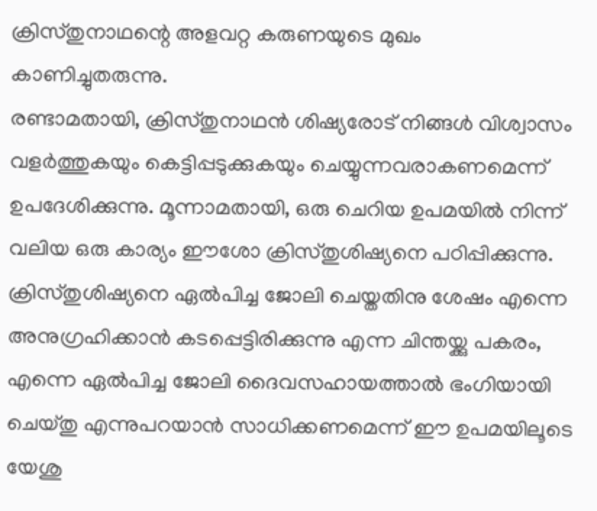ക്രിസ്തുനാഥന്റെ അളവറ്റ കരുണയുടെ മുഖം കാണിച്ചുതരുന്നു.
രണ്ടാമതായി, ക്രിസ്തുനാഥൻ ശിഷ്യരോട് നിങ്ങൾ വിശ്വാസം വളർത്തുകയും കെട്ടിപ്പടുക്കുകയും ചെയ്യുന്നവരാകണമെന്ന് ഉപദേശിക്കുന്നു. മൂന്നാമതായി, ഒരു ചെറിയ ഉപമയിൽ നിന്ന് വലിയ ഒരു കാര്യം ഈശോ ക്രിസ്തുശിഷ്യനെ പഠിപ്പിക്കുന്നു. ക്രിസ്തുശിഷ്യനെ ഏൽപിച്ച ജോലി ചെയ്തതിനു ശേഷം എന്നെ അനുഗ്രഹിക്കാൻ കടപ്പെട്ടിരിക്കുന്നു എന്ന ചിന്തയ്ക്കു പകരം, എന്നെ ഏൽപിച്ച ജോലി ദൈവസഹായത്താൽ ഭംഗിയായി ചെയ്തു എന്നുപറയാൻ സാധിക്കണമെന്ന് ഈ ഉപമയിലൂടെ യേശു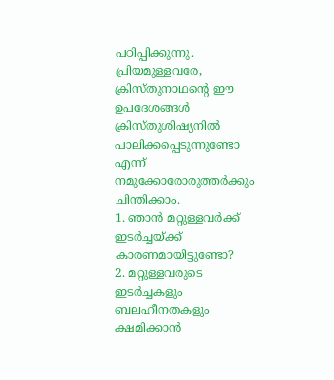പഠിപ്പിക്കുന്നു.
പ്രിയമുള്ളവരേ, ക്രിസ്തുനാഥന്റെ ഈ ഉപദേശങ്ങൾ ക്രിസ്തുശിഷ്യനിൽ പാലിക്കപ്പെടുന്നുണ്ടോ എന്ന് നമുക്കോരോരുത്തർക്കും ചിന്തിക്കാം.
1. ഞാൻ മറ്റുള്ളവർക്ക് ഇടർച്ചയ്ക്ക് കാരണമായിട്ടുണ്ടോ?
2. മറ്റുള്ളവരുടെ ഇടർച്ചകളും ബലഹീനതകളും ക്ഷമിക്കാൻ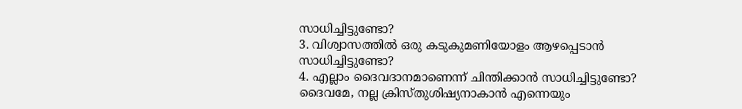സാധിച്ചിട്ടുണ്ടോ?
3. വിശ്വാസത്തിൽ ഒരു കടുകുമണിയോളം ആഴപ്പെടാൻ സാധിച്ചിട്ടുണ്ടോ?
4. എല്ലാം ദൈവദാനമാണെന്ന് ചിന്തിക്കാൻ സാധിച്ചിട്ടുണ്ടോ?
ദൈവമേ, നല്ല ക്രിസ്തുശിഷ്യനാകാൻ എന്നെയും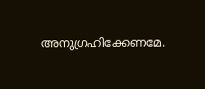അനുഗ്രഹിക്കേണമേ.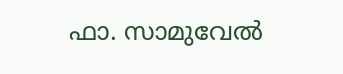ഫാ. സാമുവേൽ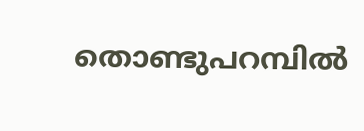തൊണ്ടുപറമ്പിൽ